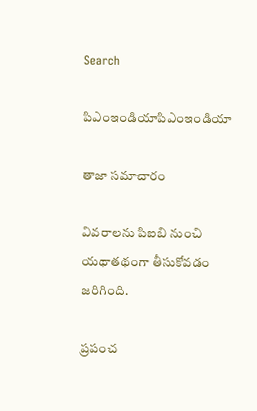Search

పిఎంఇండియాపిఎంఇండియా

తాజా స‌మాచారం

వివరాలను పిఐబి నుంచి యథాతథంగా తీసుకోవడం జరిగింది.

ప్ర‌పంచ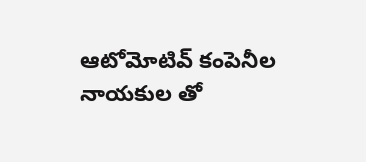ఆటోమోటివ్ కంపెనీల నాయ‌కుల తో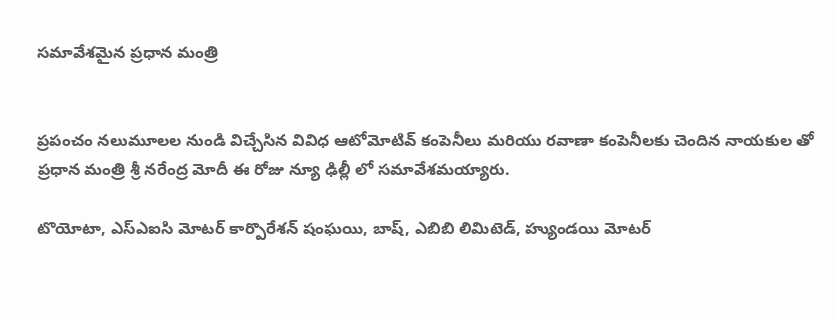స‌మావేశ‌మైన‌ ప్ర‌ధాన మంత్రి


ప్ర‌పంచం న‌లుమూల‌ల నుండి విచ్చేసిన వివిధ ఆటోమోటివ్ కంపెనీలు మ‌రియు ర‌వాణా కంపెనీల‌కు చెందిన నాయ‌కుల తో ప్ర‌ధాన మంత్రి శ్రీ న‌రేంద్ర మోదీ ఈ రోజు న్యూ ఢిల్లీ లో సమావేశమయ్యారు.

టొయోటా, ఎస్ఎఐసి మోటర్ కార్పొరేశన్ షంఘయి, బాష్‌, ఎబిబి లిమిటెడ్‌, హ్యుండ‌యి మోటర్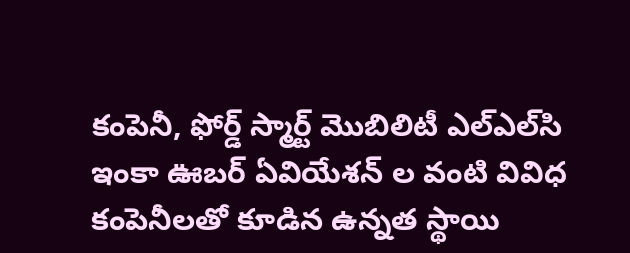కంపెనీ, ఫోర్డ్ స్మార్ట్ మొబిలిటీ ఎల్ఎల్‌సి ఇంకా ఊబ‌ర్ ఏవియేశన్ ల వంటి వివిధ కంపెనీలతో కూడిన ఉన్న‌త స్థాయి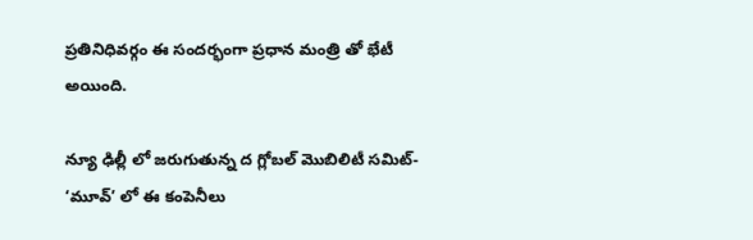ప్ర‌తినిధివ‌ర్గం ఈ సంద‌ర్భంగా ప్ర‌ధాన మంత్రి తో భేటీ అయింది.

న్యూ ఢిల్లీ లో జ‌రుగుతున్న ద గ్లోబ‌ల్ మొబిలిటీ స‌మిట్- ‘మూవ్’ లో ఈ కంపెనీలు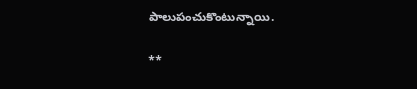పాలుపంచుకొంటున్నాయి.

**